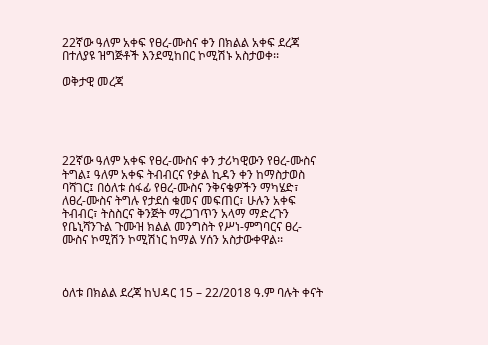22ኛው ዓለም አቀፍ የፀረ-ሙስና ቀን በክልል አቀፍ ደረጃ በተለያዩ ዝግጅቶች እንደሚከበር ኮሚሽኑ አስታወቀ፡፡

ወቅታዊ መረጃ





22ኛው ዓለም አቀፍ የፀረ-ሙስና ቀን ታሪካዊውን የፀረ-ሙስና ትግል፤ ዓለም አቀፍ ትብብርና የቃል ኪዳን ቀን ከማስታወስ ባሻገር፤ በዕለቱ ሰፋፊ የፀረ-ሙስና ንቅናቄዎችን ማካሄድ፣ ለፀረ-ሙስና ትግሉ የታደሰ ቁመና መፍጠር፣ ሁሉን አቀፍ ትብብር፣ ትስስርና ቅንጅት ማረጋገጥን አላማ ማድረጉን የቤኒሻንጉል ጉሙዝ ክልል መንግስት የሥነ-ምግባርና ፀረ-ሙስና ኮሚሽን ኮሚሽነር ከማል ሃሰን አስታውቀዋል፡፡



ዕለቱ በክልል ደረጃ ከህዳር 15 – 22/2018 ዓ.ም ባሉት ቀናት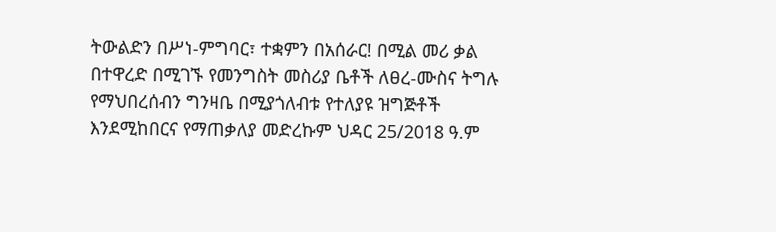ትውልድን በሥነ-ምግባር፣ ተቋምን በአሰራር! በሚል መሪ ቃል በተዋረድ በሚገኙ የመንግስት መስሪያ ቤቶች ለፀረ-ሙስና ትግሉ የማህበረሰብን ግንዛቤ በሚያጎለብቱ የተለያዩ ዝግጅቶች እንደሚከበርና የማጠቃለያ መድረኩም ህዳር 25/2018 ዓ.ም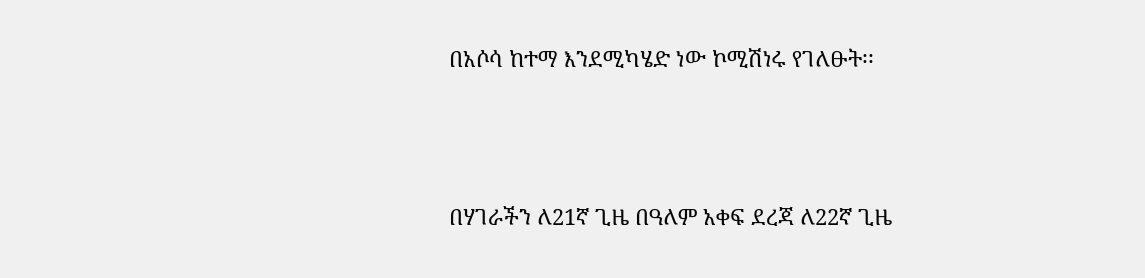በአሶሳ ከተማ እንደሚካሄድ ነው ኮሚሽነሩ የገለፁት፡፡



በሃገራችን ለ21ኛ ጊዜ በዓለም አቀፍ ደረጃ ለ22ኛ ጊዜ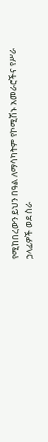የሚከበረውን ይህን በዓል ለማሳካትም የኮሚሽኑ አመራሮችና የሥራ ኃላፊዎች ወደ ስራ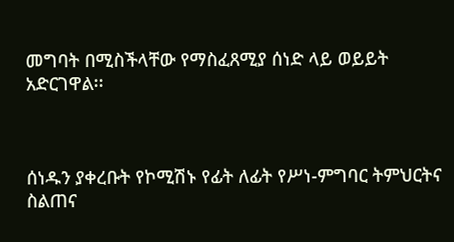መግባት በሚስችላቸው የማስፈጸሚያ ሰነድ ላይ ወይይት አድርገዋል፡፡



ሰነዱን ያቀረቡት የኮሚሽኑ የፊት ለፊት የሥነ-ምግባር ትምህርትና ስልጠና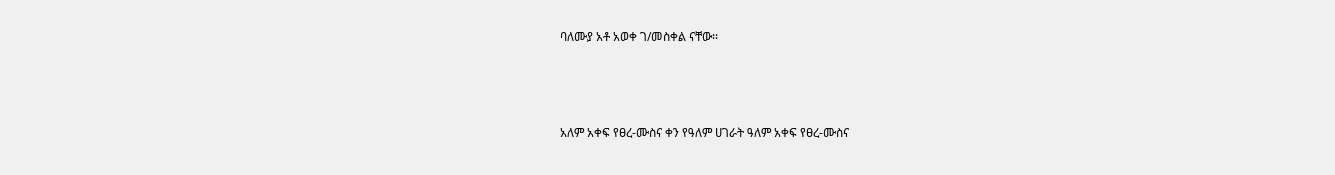ባለሙያ አቶ አወቀ ገ/መስቀል ናቸው፡፡



አለም አቀፍ የፀረ-ሙስና ቀን የዓለም ሀገራት ዓለም አቀፍ የፀረ-ሙስና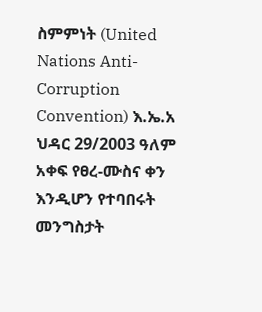ስምምነት (United Nations Anti-Corruption Convention) እ.ኤ.አ ህዳር 29/2003 ዓለም አቀፍ የፀረ-ሙስና ቀን እንዲሆን የተባበሩት መንግስታት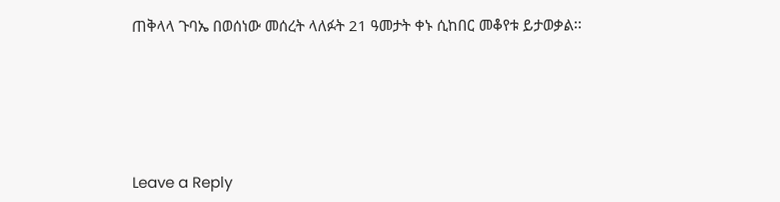ጠቅላላ ጉባኤ በወሰነው መሰረት ላለፉት 21 ዓመታት ቀኑ ሲከበር መቆየቱ ይታወቃል፡፡





Leave a Reply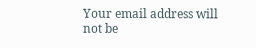Your email address will not be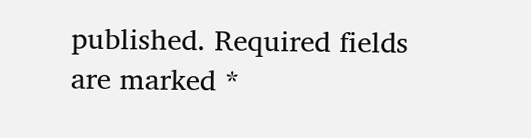published. Required fields are marked *